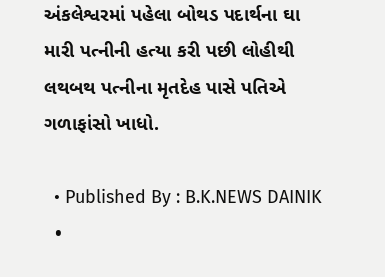અંકલેશ્વરમાં પહેલા બોથડ પદાર્થના ઘા મારી પત્નીની હત્યા કરી પછી લોહીથી લથબથ પત્નીના મૃતદેહ પાસે પતિએ ગળાફાંસો ખાધો.

  • Published By : B.K.NEWS DAINIK
  •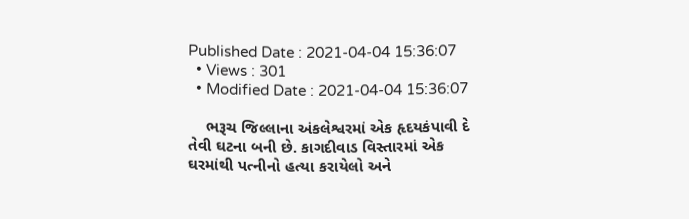Published Date : 2021-04-04 15:36:07
  • Views : 301
  • Modified Date : 2021-04-04 15:36:07

    ભરૂચ જિલ્લાના અંકલેશ્વરમાં એક હૃદયકંપાવી દે તેવી ઘટના બની છે. કાગદીવાડ વિસ્તારમાં એક ઘરમાંથી પત્નીનો હત્યા કરાયેલો અને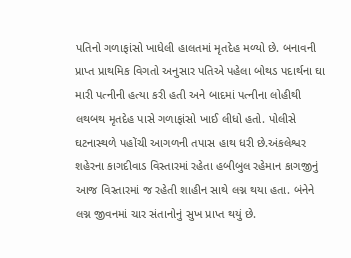પતિનો ગળાફાંસો ખાધેલી હાલતમાં મૃતદેહ મળ્યો છે. બનાવની પ્રાપ્ત પ્રાથમિક વિગતો અનુસાર પતિએ પહેલા બોથડ પદાર્થના ઘા મારી પત્નીની હત્યા કરી હતી અને બાદમાં પત્નીના લોહીથી લથબથ મૃતદેહ પાસે ગળાફાંસો ખાઈ લીધો હતો. પોલીસે ઘટનાસ્થળે પહોંચી આગળની તપાસ હાથ ધરી છે.અંકલેશ્વર શહેરના કાગદીવાડ વિસ્તારમાં રહેતા હબીબુલ રહેમાન કાગજીનું આજ વિસ્તારમાં જ રહેતી શાહીન સાથે લગ્ન થયા હતા. બંનેને લગ્ન જીવનમાં ચાર સંતાનોનું સુખ પ્રાપ્ત થયું છે.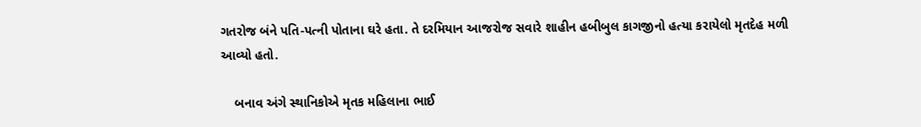ગતરોજ બંને પતિ-પત્ની પોતાના ઘરે હતા. તે દરમિયાન આજરોજ સવારે શાહીન હબીબુલ કાગજીનો હત્યા કરાયેલો મૃતદેહ મળી આવ્યો હતો.

    બનાવ અંગે સ્થાનિકોએ મૃતક મહિલાના ભાઈ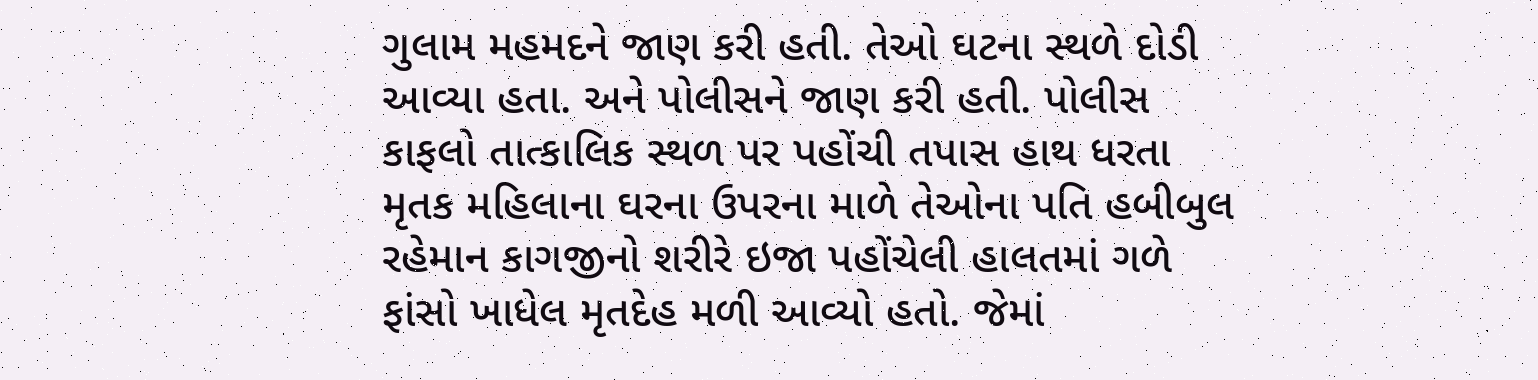ગુલામ મહમદને જાણ કરી હતી. તેઓ ઘટના સ્થળે દોડી આવ્યા હતા. અને પોલીસને જાણ કરી હતી. પોલીસ કાફલો તાત્કાલિક સ્થળ પર પહોંચી તપાસ હાથ ધરતા મૃતક મહિલાના ઘરના ઉપરના માળે તેઓના પતિ હબીબુલ રહેમાન કાગજીનો શરીરે ઇજા પહોંચેલી હાલતમાં ગળે ફાંસો ખાધેલ મૃતદેહ મળી આવ્યો હતો. જેમાં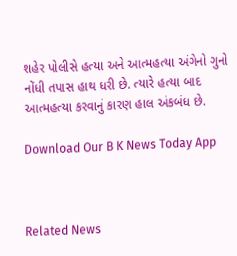શહેર પોલીસે હત્યા અને આત્મહત્યા અંગેનો ગુનો નોંધી તપાસ હાથ ધરી છે. ત્યારે હત્યા બાદ આત્મહત્યા કરવાનું કારણ હાલ અંકબંધ છે.

Download Our B K News Today App



Related News